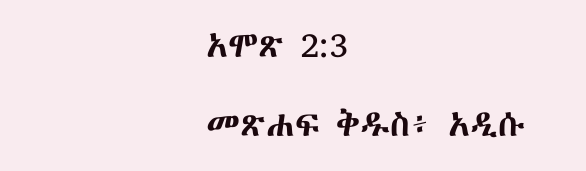አሞጽ 2:3

መጽሐፍ ቅዱስ፥ አዲሱ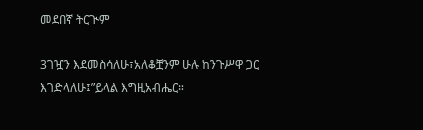መደበኛ ትርጒም

3ገዧን እደመስሳለሁ፣አለቆቿንም ሁሉ ከንጉሥዋ ጋር እገድላለሁ፤”ይላል እግዚአብሔር።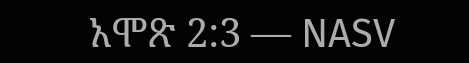አሞጽ 2:3 — NASV